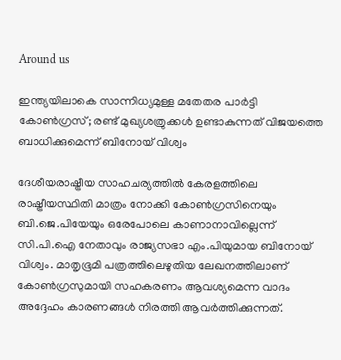Around us

ഇന്ത്യയിലാകെ സാന്നിധ്യമുള്ള മതേതര പാര്‍ട്ടി കോണ്‍ഗ്രസ്; രണ്ട് മുഖ്യശത്രുക്കള്‍ ഉണ്ടാകുന്നത് വിജയത്തെ ബാധിക്കുമെന്ന് ബിനോയ് വിശ്വം

ദേശീയരാഷ്ട്രീയ സാഹചര്യത്തില്‍ കേരളത്തിലെ രാഷ്ട്രീയസ്ഥിതി മാത്രം നോക്കി കോണ്‍ഗ്രസിനെയും ബി.ജെ.പിയേയും ഒരേപോലെ കാണാനാവില്ലെന്ന് സി.പി.ഐ നേതാവും രാജ്യസഭാ എം.പിയുമായ ബിനോയ് വിശ്വം. മാതൃഭൂമി പത്രത്തിലെഴുതിയ ലേഖനത്തിലാണ് കോണ്‍ഗ്രസുമായി സഹകരണം ആവശ്യമെന്ന വാദം അദ്ദേഹം കാരണങ്ങള്‍ നിരത്തി ആവര്‍ത്തിക്കുന്നത്.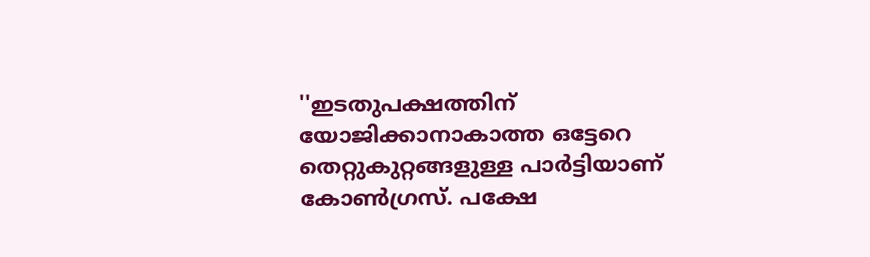''ഇടതുപക്ഷത്തിന് യോജിക്കാനാകാത്ത ഒട്ടേറെ തെറ്റുകുറ്റങ്ങളുള്ള പാര്‍ട്ടിയാണ് കോണ്‍ഗ്രസ്. പക്ഷേ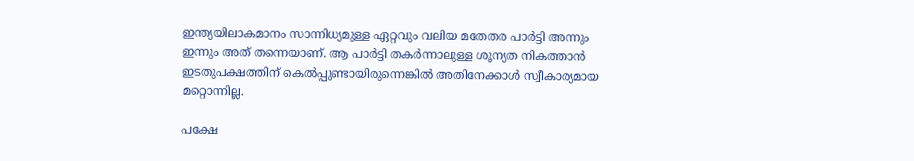ഇന്ത്യയിലാകമാനം സാന്നിധ്യമുള്ള ഏറ്റവും വലിയ മതേതര പാര്‍ട്ടി അന്നും ഇന്നും അത് തന്നെയാണ്. ആ പാര്‍ട്ടി തകര്‍ന്നാലുള്ള ശൂന്യത നികത്താന്‍ ഇടതുപക്ഷത്തിന് കെല്‍പ്പുണ്ടായിരുന്നെങ്കില്‍ അതിനേക്കാള്‍ സ്വീകാര്യമായ മറ്റൊന്നില്ല.

പക്ഷേ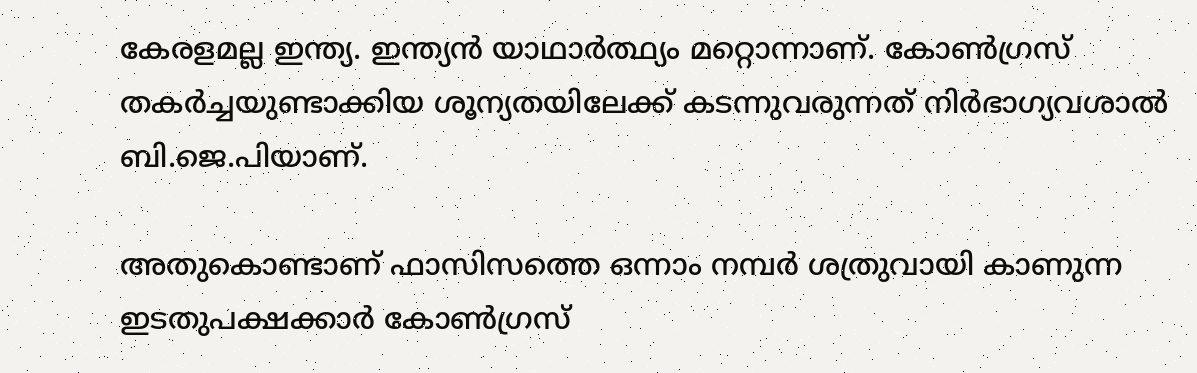കേരളമല്ല ഇന്ത്യ. ഇന്ത്യന്‍ യാഥാര്‍ത്ഥ്യം മറ്റൊന്നാണ്. കോണ്‍ഗ്രസ് തകര്‍ച്ചയുണ്ടാക്കിയ ശൂന്യതയിലേക്ക് കടന്നുവരുന്നത് നിര്‍ഭാഗ്യവശാല്‍ ബി.ജെ.പിയാണ്.

അതുകൊണ്ടാണ് ഫാസിസത്തെ ഒന്നാം നമ്പര്‍ ശത്രുവായി കാണുന്ന ഇടതുപക്ഷക്കാര്‍ കോണ്‍ഗ്രസ്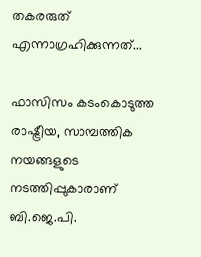തകരരുത് എന്നാഗ്രഹിക്കുന്നത്...

ഫാസിസം കടംകൊടുത്ത രാഷ്ട്രീയ, സാമ്പത്തിക നയങ്ങളുടെ നടത്തിപ്പുകാരാണ് ബി.ജെ.പി.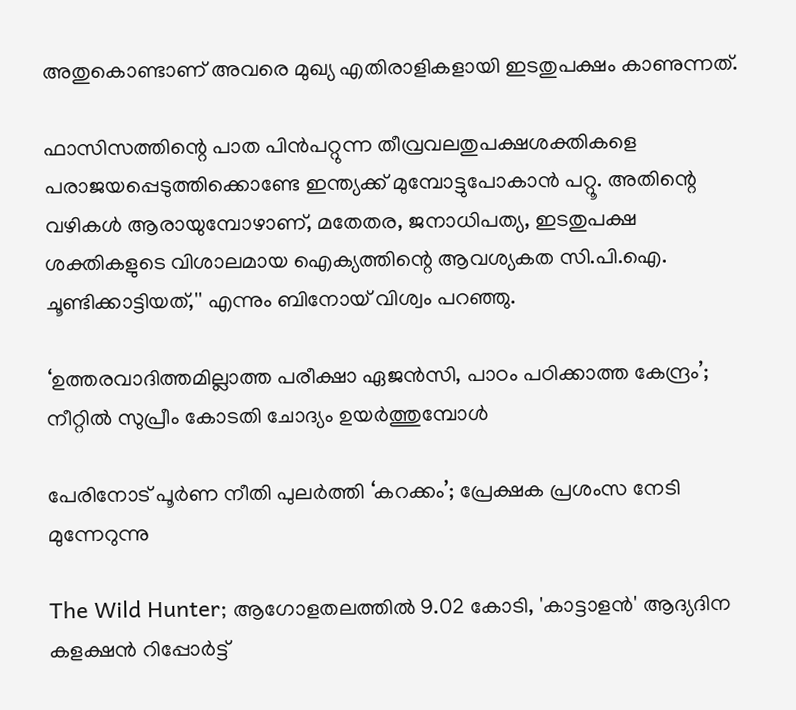അതുകൊണ്ടാണ് അവരെ മുഖ്യ എതിരാളികളായി ഇടതുപക്ഷം കാണുന്നത്.

ഫാസിസത്തിന്റെ പാത പിന്‍പറ്റുന്ന തീവ്രവലതുപക്ഷശക്തികളെ പരാജയപ്പെടുത്തിക്കൊണ്ടേ ഇന്ത്യക്ക് മുമ്പോട്ടുപോകാന്‍ പറ്റൂ. അതിന്റെ വഴികള്‍ ആരായുമ്പോഴാണ്, മതേതര, ജനാധിപത്യ, ഇടതുപക്ഷ ശക്തികളുടെ വിശാലമായ ഐക്യത്തിന്റെ ആവശ്യകത സി.പി.ഐ. ചൂണ്ടിക്കാട്ടിയത്,'' എന്നും ബിനോയ് വിശ്വം പറഞ്ഞു.

‘ഉത്തരവാദിത്തമില്ലാത്ത പരീക്ഷാ ഏജൻസി, പാഠം പഠിക്കാത്ത കേന്ദ്രം’; നീറ്റിൽ സുപ്രീം കോടതി ചോദ്യം ഉയർത്തുമ്പോൾ

പേരിനോട് പൂർണ നീതി പുലർത്തി ‘കറക്കം’; പ്രേക്ഷക പ്രശംസ നേടി മുന്നേറുന്നു

The Wild Hunter; ആഗോളതലത്തിൽ 9.02 കോടി, 'കാട്ടാളൻ' ആദ്യദിന കളക്ഷൻ റിപ്പോർട്ട്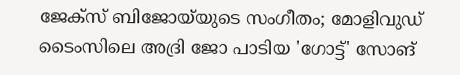ജേക്‌സ് ബിജോയ്‌യുടെ സംഗീതം; മോളിവുഡ് ടൈംസിലെ അദ്രി ജോ പാടിയ 'ഗോട്ട്' സോങ്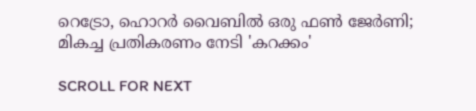റെട്രോ, ഹൊറർ വൈബിൽ ഒരു ഫൺ ജേർണി; മികച്ച പ്രതികരണം നേടി 'കറക്കം'

SCROLL FOR NEXT